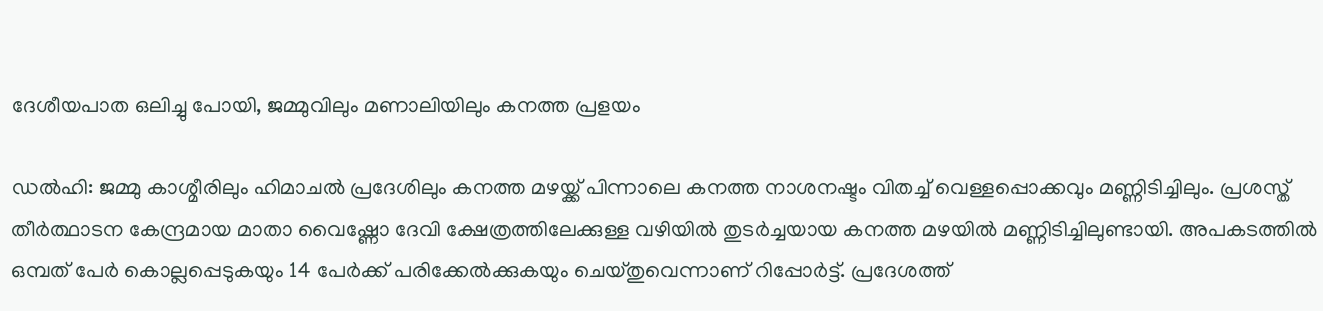ദേശീയപാത ഒലിച്ചു പോയി, ജമ്മുവിലും മണാലിയിലും കനത്ത പ്രളയം

ഡൽഹി: ജമ്മു കാശ്മീരിലും ഹിമാചൽ പ്രദേശിലും കനത്ത മഴയ്ക്ക് പിന്നാലെ കനത്ത നാശനഷ്ടം വിതച്ച് വെള്ളപ്പൊക്കവും മണ്ണിടിച്ചിലും. പ്രശസ്ത് തീർത്ഥാടന കേന്ദ്രമായ മാതാ വൈഷ്ണോ ദേവി ക്ഷേത്രത്തിലേക്കുള്ള വഴിയിൽ തുടർച്ചയായ കനത്ത മഴയിൽ മണ്ണിടിച്ചിലുണ്ടായി. അപകടത്തിൽ ഒമ്പത് പേർ കൊല്ലപ്പെടുകയും 14 പേർക്ക് പരിക്കേൽക്കുകയും ചെയ്തുവെന്നാണ് റിപ്പോർട്ട്. പ്രദേശത്ത്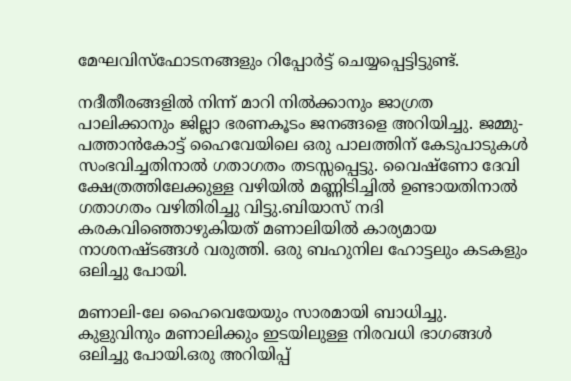മേഘവിസ്ഫോടനങ്ങളും റിപ്പോർട്ട് ചെയ്യപ്പെട്ടിട്ടുണ്ട്.

നദീതീരങ്ങളിൽ നിന്ന് മാറി നിൽക്കാനും ജാഗ്രത പാലിക്കാനും ജില്ലാ ഭരണകൂടം ജനങ്ങളെ അറിയിച്ചു. ജമ്മു-പത്താൻകോട്ട് ഹൈവേയിലെ ഒരു പാലത്തിന് കേടുപാടുകൾ സംഭവിച്ചതിനാൽ ഗതാഗതം തടസ്സപ്പെട്ടു. വൈഷ്ണോ ദേവി ക്ഷേത്രത്തിലേക്കുള്ള വഴിയിൽ മണ്ണിടിച്ചിൽ ഉണ്ടായതിനാൽ ഗതാഗതം വഴിതിരിച്ചു വിട്ടു.ബിയാസ് നദി കരകവിഞ്ഞൊഴുകിയത് മണാലിയിൽ കാര്യമായ നാശനഷ്ടങ്ങൾ വരുത്തി. ഒരു ബഹുനില ഹോട്ടലും കടകളും ഒലിച്ചു പോയി.

മണാലി-ലേ ഹൈവെയേയും സാരമായി ബാധിച്ചു. കുളുവിനും മണാലിക്കും ഇടയിലുള്ള നിരവധി ഭാഗങ്ങൾ ഒലിച്ചു പോയി.ഒരു അറിയിപ്പ്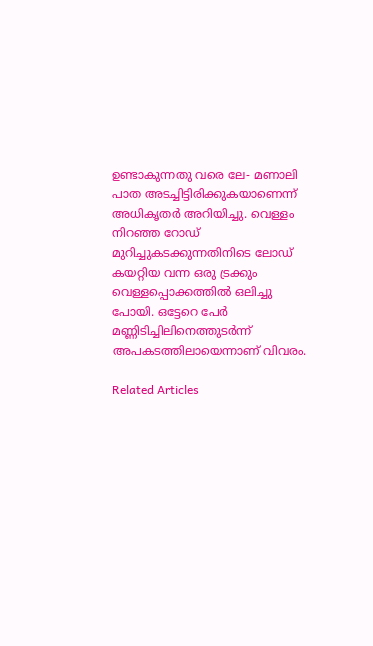ഉണ്ടാകുന്നതു വരെ ലേ- മണാലി പാത അടച്ചിട്ടിരിക്കുകയാണെന്ന് അധികൃതർ അറിയിച്ചു. വെള്ളം നിറഞ്ഞ റോഡ് മുറിച്ചുകടക്കുന്നതിനിടെ ലോ‌ഡ് കയറ്റിയ വന്ന ഒരു ട്രക്കും വെള്ളപ്പൊക്കത്തിൽ ഒലിച്ചു പോയി. ഒട്ടേറെ പേർ മണ്ണിടിച്ചിലിനെത്തുടർന്ന് അപകടത്തിലായെന്നാണ് വിവരം.

Related Articles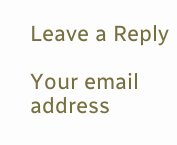Leave a Reply

Your email address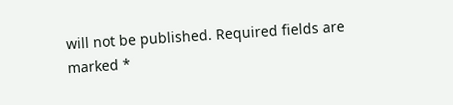will not be published. Required fields are marked *